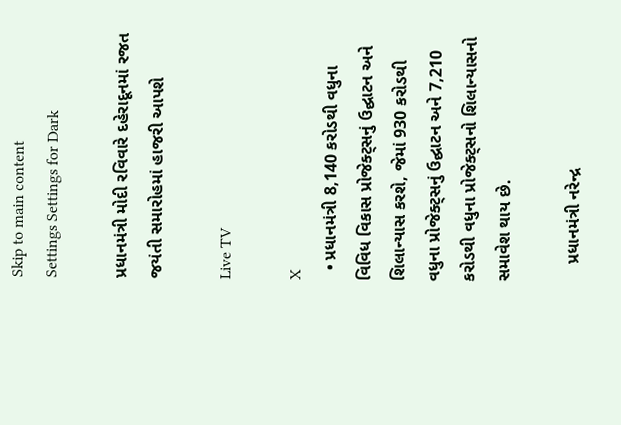Skip to main content
Settings Settings for Dark

પ્રધાનમંત્રી મોદી રવિવારે દહેરાદૂનમાં રજત જયંતી સમારોહમાં હાજરી આપશે

Live TV

X
  • પ્રધાનમંત્રી 8,140 કરોડથી વધુના વિવિધ વિકાસ પ્રોજેક્ટ્સનું ઉદ્ઘાટન અને શિલાન્યાસ કરશે, જેમાં 930 કરોડથી વધુના પ્રોજેક્ટ્સનું ઉદ્ઘાટન અને 7,210 કરોડથી વધુના પ્રોજેક્ટ્સનો શિલાન્યાસનો સમાવેશ થાય છે.

    પ્રધાનમંત્રી નરેન્દ્ર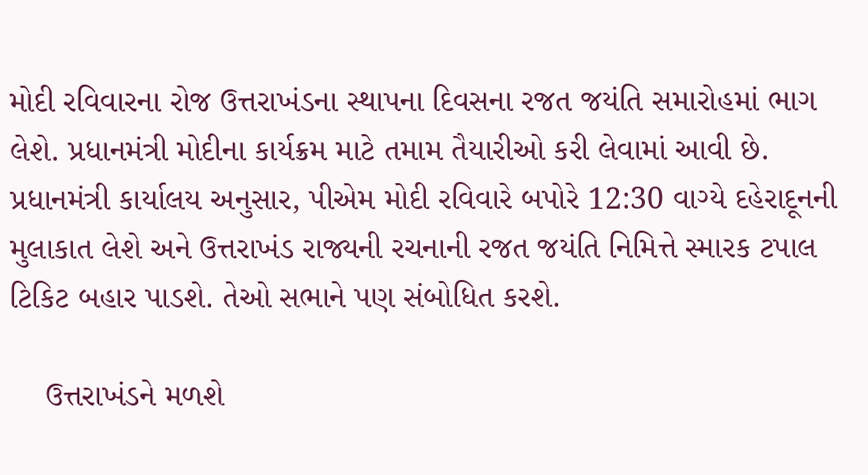મોદી રવિવારના રોજ ઉત્તરાખંડના સ્થાપના દિવસના રજત જયંતિ સમારોહમાં ભાગ લેશે. પ્રધાનમંત્રી મોદીના કાર્યક્રમ માટે તમામ તૈયારીઓ કરી લેવામાં આવી છે. પ્રધાનમંત્રી કાર્યાલય અનુસાર, પીએમ મોદી રવિવારે બપોરે 12:30 વાગ્યે દહેરાદૂનની મુલાકાત લેશે અને ઉત્તરાખંડ રાજ્યની રચનાની રજત જયંતિ નિમિત્તે સ્મારક ટપાલ ટિકિટ બહાર પાડશે. તેઓ સભાને પણ સંબોધિત કરશે.

    ઉત્તરાખંડને મળશે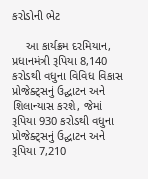કરોડોની ભેટ

    આ કાર્યક્રમ દરમિયાન, પ્રધાનમંત્રી રૂપિયા 8,140 કરોડથી વધુના વિવિધ વિકાસ પ્રોજેક્ટ્સનું ઉદ્ઘાટન અને શિલાન્યાસ કરશે, જેમાં રૂપિયા 930 કરોડથી વધુના પ્રોજેક્ટ્સનું ઉદ્ઘાટન અને રૂપિયા 7,210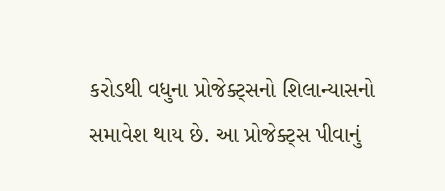કરોડથી વધુના પ્રોજેક્ટ્સનો શિલાન્યાસનો સમાવેશ થાય છે. આ પ્રોજેક્ટ્સ પીવાનું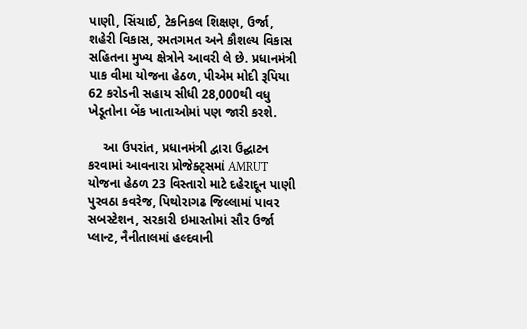પાણી, સિંચાઈ, ટેકનિકલ શિક્ષણ, ઉર્જા, શહેરી વિકાસ, રમતગમત અને કૌશલ્ય વિકાસ સહિતના મુખ્ય ક્ષેત્રોને આવરી લે છે. પ્રધાનમંત્રી પાક વીમા યોજના હેઠળ, પીએમ મોદી રૂપિયા 62 કરોડની સહાય સીધી 28,000થી વધુ ખેડૂતોના બેંક ખાતાઓમાં પણ જારી કરશે.

    આ ઉપરાંત, પ્રધાનમંત્રી દ્વારા ઉદ્ઘાટન કરવામાં આવનારા પ્રોજેક્ટ્સમાં AMRUT યોજના હેઠળ 23 વિસ્તારો માટે દહેરાદૂન પાણી પુરવઠા કવરેજ, પિથોરાગઢ જિલ્લામાં પાવર સબસ્ટેશન, સરકારી ઇમારતોમાં સૌર ઉર્જા પ્લાન્ટ, નૈનીતાલમાં હલ્દવાની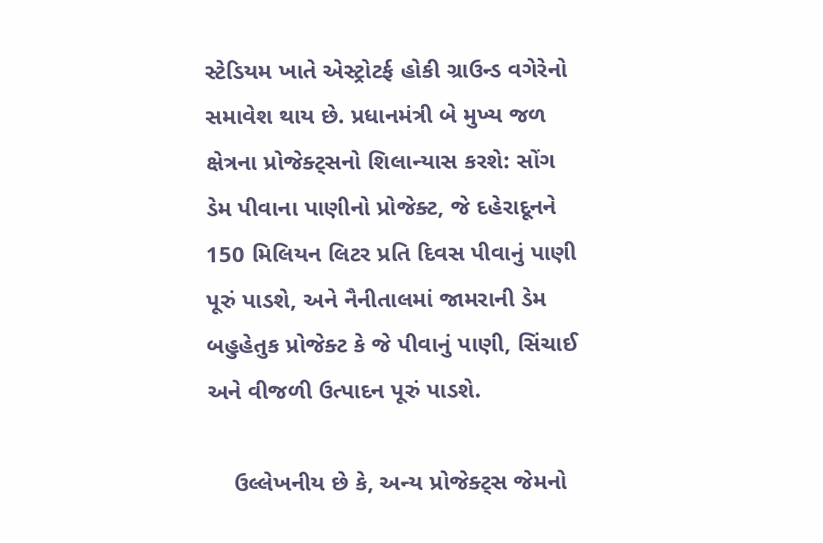સ્ટેડિયમ ખાતે એસ્ટ્રોટર્ફ હોકી ગ્રાઉન્ડ વગેરેનો સમાવેશ થાય છે. પ્રધાનમંત્રી બે મુખ્ય જળ ક્ષેત્રના પ્રોજેક્ટ્સનો શિલાન્યાસ કરશે: સોંગ ડેમ પીવાના પાણીનો પ્રોજેક્ટ, જે દહેરાદૂનને 150 મિલિયન લિટર પ્રતિ દિવસ પીવાનું પાણી પૂરું પાડશે, અને નૈનીતાલમાં જામરાની ડેમ બહુહેતુક પ્રોજેક્ટ કે જે પીવાનું પાણી, સિંચાઈ અને વીજળી ઉત્પાદન પૂરું પાડશે.

    ઉલ્લેખનીય છે કે, અન્ય પ્રોજેક્ટ્સ જેમનો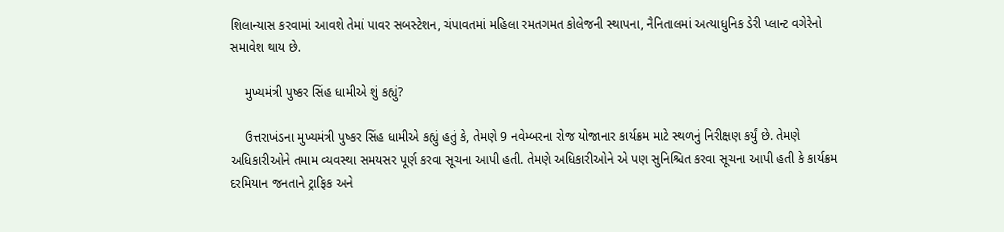શિલાન્યાસ કરવામાં આવશે તેમાં પાવર સબસ્ટેશન, ચંપાવતમાં મહિલા રમતગમત કોલેજની સ્થાપના, નૈનિતાલમાં અત્યાધુનિક ડેરી પ્લાન્ટ વગેરેનો સમાવેશ થાય છે.

    મુખ્યમંત્રી પુષ્કર સિંહ ધામીએ શું કહ્યું?

    ઉત્તરાખંડના મુખ્યમંત્રી પુષ્કર સિંહ ધામીએ કહ્યું હતું કે, તેમણે 9 નવેમ્બરના રોજ યોજાનાર કાર્યક્રમ માટે સ્થળનું નિરીક્ષણ કર્યું છે. તેમણે અધિકારીઓને તમામ વ્યવસ્થા સમયસર પૂર્ણ કરવા સૂચના આપી હતી. તેમણે અધિકારીઓને એ પણ સુનિશ્ચિત કરવા સૂચના આપી હતી કે કાર્યક્રમ દરમિયાન જનતાને ટ્રાફિક અને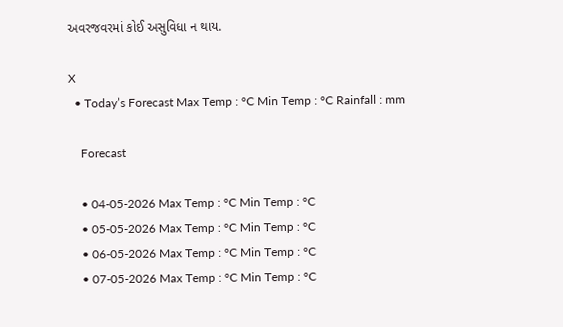અવરજવરમાં કોઈ અસુવિધા ન થાય.

X
  • Today’s Forecast Max Temp : °C Min Temp : °C Rainfall : mm

    Forecast

    • 04-05-2026 Max Temp : °C Min Temp : °C
    • 05-05-2026 Max Temp : °C Min Temp : °C
    • 06-05-2026 Max Temp : °C Min Temp : °C
    • 07-05-2026 Max Temp : °C Min Temp : °C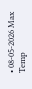• 08-05-2026 Max Temp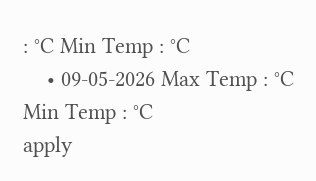: °C Min Temp : °C
    • 09-05-2026 Max Temp : °C Min Temp : °C
apply